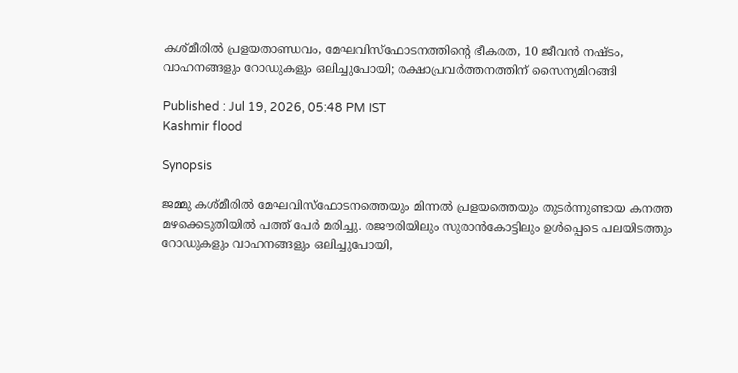കശ്മീരിൽ പ്രളയതാണ്ഡവം, മേഘവിസ്ഫോടനത്തിന്റെ ഭീകരത, 10 ജീവൻ നഷ്ടം, വാഹനങ്ങളും റോഡുകളും ഒലിച്ചുപോയി; രക്ഷാപ്രവർത്തനത്തിന് സൈന്യമിറങ്ങി

Published : Jul 19, 2026, 05:48 PM IST
Kashmir flood

Synopsis

ജമ്മു കശ്മീരിൽ മേഘവിസ്ഫോടനത്തെയും മിന്നൽ പ്രളയത്തെയും തുടർന്നുണ്ടായ കനത്ത മഴക്കെടുതിയിൽ പത്ത് പേർ മരിച്ചു. രജൗരിയിലും സുരാൻകോട്ടിലും ഉൾപ്പെടെ പലയിടത്തും റോഡുകളും വാഹനങ്ങളും ഒലിച്ചുപോയി,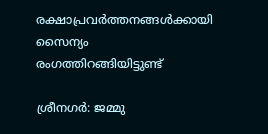രക്ഷാപ്രവർത്തനങ്ങൾക്കായി സൈന്യം രംഗത്തിറങ്ങിയിട്ടുണ്ട്

ശ്രീനഗർ: ജമ്മു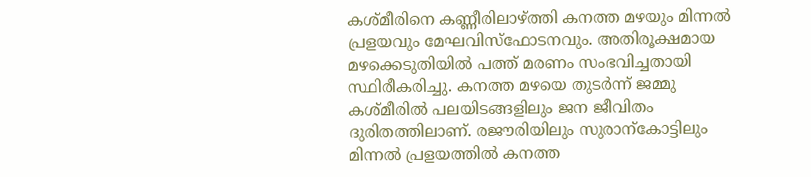കശ്മീരിനെ കണ്ണീരിലാഴ്ത്തി കനത്ത മഴയും മിന്നൽ പ്രളയവും മേഘവിസ്ഫോടനവും. അതിരൂക്ഷമായ മഴക്കെടുതിയിൽ പത്ത് മരണം സംഭവിച്ചതായി സ്ഥിരീകരിച്ചു. കനത്ത മഴയെ തുടർന്ന് ജമ്മു കശ്മീരിൽ പലയിടങ്ങളിലും ജന ജീവിതം ദുരിതത്തിലാണ്. രജൗരിയിലും സുരാന്കോ‍ട്ടിലും മിന്നൽ പ്രളയത്തിൽ കനത്ത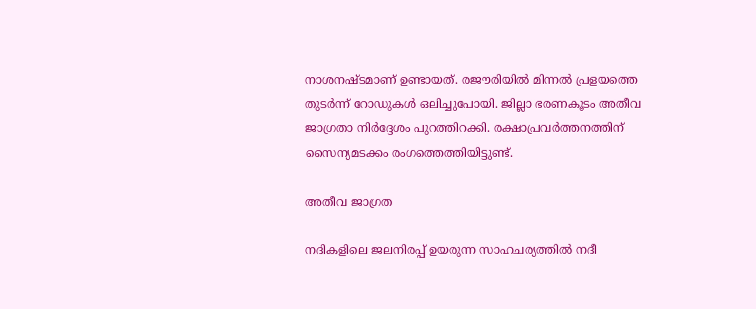നാശനഷ്ടമാണ് ഉണ്ടായത്. രജൗരിയിൽ മിന്നൽ പ്രളയത്തെ തുടർന്ന് റോഡുകൾ ഒലിച്ചുപോയി. ജില്ലാ ഭരണകൂടം അതീവ ജാഗ്രതാ നിർദ്ദേശം പുറത്തിറക്കി. രക്ഷാപ്രവർത്തനത്തിന് സൈന്യമടക്കം രംഗത്തെത്തിയിട്ടുണ്ട്.

അതീവ ജാഗ്രത

നദികളിലെ ജലനിരപ്പ് ഉയരുന്ന സാഹചര്യത്തിൽ നദീ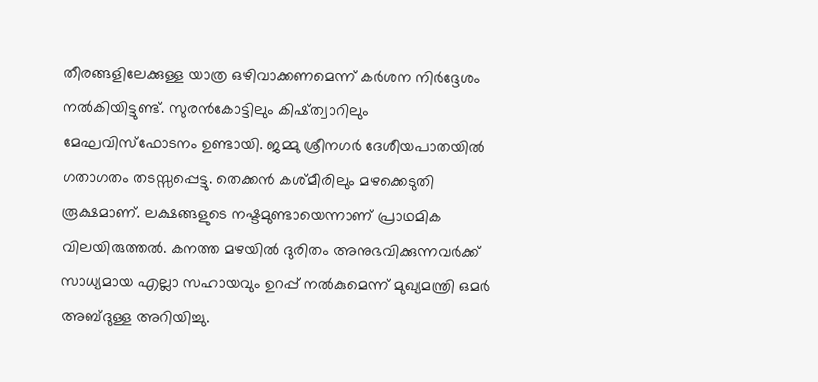തീരങ്ങളിലേക്കുള്ള യാത്ര ഒഴിവാക്കണമെന്ന് കർശന നിർദ്ദേശം നൽകിയിട്ടുണ്ട്. സുരൻകോട്ടിലും കിഷ്ത്വാറിലും മേഘവിസ്ഫോടനം ഉണ്ടായി. ജമ്മു ശ്രീനഗർ ദേശീയപാതയിൽ ഗതാഗതം തടസ്സപ്പെട്ടു. തെക്കൻ കശ്മീരിലും മഴക്കെടുതി രൂക്ഷമാണ്. ലക്ഷങ്ങളുടെ നഷ്ടമുണ്ടായെന്നാണ് പ്രാഥമിക വിലയിരുത്തൽ. കനത്ത മഴയിൽ ദുരിതം അനുഭവിക്കുന്നവർക്ക് സാധ്യമായ എല്ലാ സഹായവും ഉറപ്പ് നൽകുമെന്ന് മുഖ്യമന്ത്രി ഒമർ അബ്ദുള്ള അറിയിച്ചു.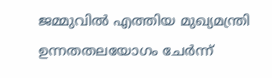ജമ്മുവിൽ എത്തിയ മുഖ്യമന്ത്രി ഉന്നതതലയോഗം ചേർന്ന്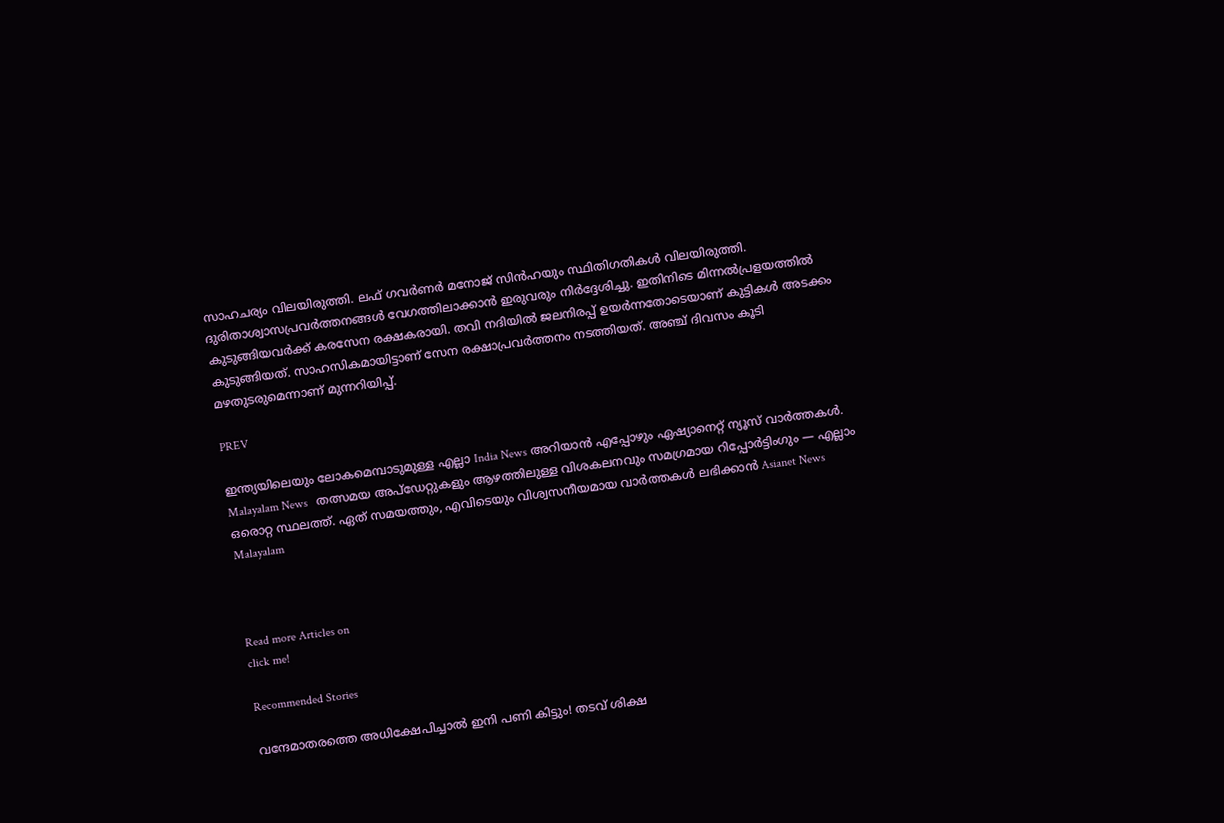സാഹചര്യം വിലയിരുത്തി. ലഫ് ഗവർണർ മനോജ് സിൻഹയും സ്ഥിതിഗതികൾ വിലയിരുത്തി. ദുരിതാശ്വാസപ്രവർത്തനങ്ങൾ വേഗത്തിലാക്കാൻ ഇരുവരും നിർദ്ദേശിച്ചു. ഇതിനിടെ മിന്നൽപ്രളയത്തിൽ കുടുങ്ങിയവർക്ക് കരസേന രക്ഷകരായി. തവി നദിയിൽ ജലനിരപ്പ് ഉയർന്നതോടെയാണ് കുട്ടികൾ അടക്കം കുടുങ്ങിയത്. സാഹസികമായിട്ടാണ് സേന രക്ഷാപ്രവർത്തനം നടത്തിയത്. അഞ്ച് ദിവസം കൂടി മഴതുടരുമെന്നാണ് മുന്നറിയിപ്പ്.

PREV

ഇന്ത്യയിലെയും ലോകമെമ്പാടുമുള്ള എല്ലാ India News അറിയാൻ എപ്പോഴും ഏഷ്യാനെറ്റ് ന്യൂസ് വാർത്തകൾ. Malayalam News   തത്സമയ അപ്‌ഡേറ്റുകളും ആഴത്തിലുള്ള വിശകലനവും സമഗ്രമായ റിപ്പോർട്ടിംഗും — എല്ലാം ഒരൊറ്റ സ്ഥലത്ത്. ഏത് സമയത്തും, എവിടെയും വിശ്വസനീയമായ വാർത്തകൾ ലഭിക്കാൻ Asianet News Malayalam



Read more Articles on
click me!

Recommended Stories

വന്ദേമാതരത്തെ അധിക്ഷേപിച്ചാൽ ഇനി പണി കിട്ടും! തടവ് ശിക്ഷ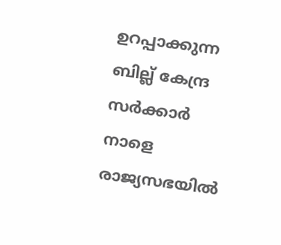ഉറപ്പാക്കുന്ന ബില്ല് കേന്ദ്ര സര്‍ക്കാര്‍ നാളെ രാജ്യസഭയിൽ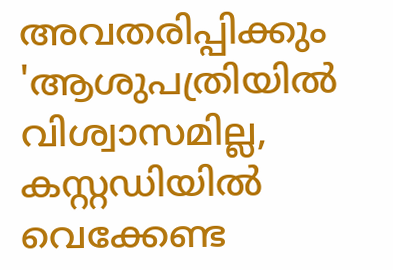അവതരിപ്പിക്കും
'ആശുപത്രിയിൽ വിശ്വാസമില്ല, കസ്റ്റഡിയിൽ വെക്കേണ്ട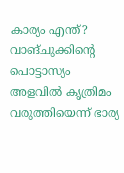കാര്യം എന്ത്? വാങ്ചുക്കിന്റെ പൊട്ടാസ്യം അളവിൽ കൃത്രിമം വരുത്തിയെന്ന് ഭാര്യ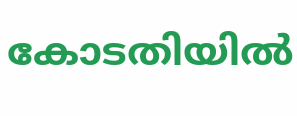കോടതിയിൽ